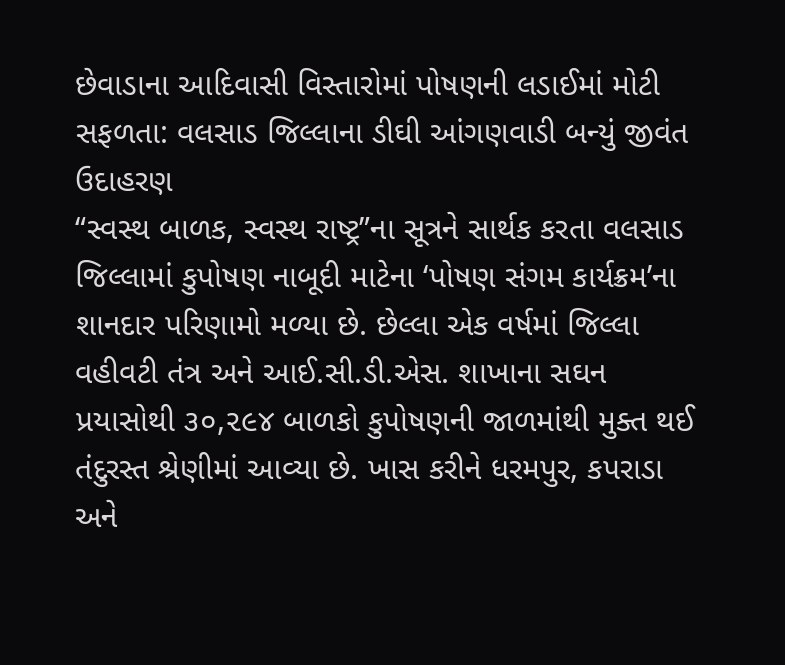છેવાડાના આદિવાસી વિસ્તારોમાં પોષણની લડાઈમાં મોટી સફળતા: વલસાડ જિલ્લાના ડીઘી આંગણવાડી બન્યું જીવંત ઉદાહરણ
“સ્વસ્થ બાળક, સ્વસ્થ રાષ્ટ્ર”ના સૂત્રને સાર્થક કરતા વલસાડ જિલ્લામાં કુપોષણ નાબૂદી માટેના ‘પોષણ સંગમ કાર્યક્રમ’ના શાનદાર પરિણામો મળ્યા છે. છેલ્લા એક વર્ષમાં જિલ્લા વહીવટી તંત્ર અને આઈ.સી.ડી.એસ. શાખાના સઘન પ્રયાસોથી ૩૦,૨૯૪ બાળકો કુપોષણની જાળમાંથી મુક્ત થઈ તંદુરસ્ત શ્રેણીમાં આવ્યા છે. ખાસ કરીને ધરમપુર, કપરાડા અને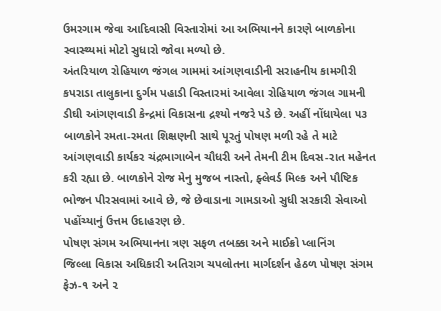ઉમરગામ જેવા આદિવાસી વિસ્તારોમાં આ અભિયાનને કારણે બાળકોના સ્વાસ્થ્યમાં મોટો સુધારો જોવા મળ્યો છે.
અંતરિયાળ રોહિયાળ જંગલ ગામમાં આંગણવાડીની સરાહનીય કામગીરી
કપરાડા તાલુકાના દુર્ગમ પહાડી વિસ્તારમાં આવેલા રોહિયાળ જંગલ ગામની ડીઘી આંગણવાડી કેન્દ્રમાં વિકાસના દ્રશ્યો નજરે પડે છે. અહીં નોંધાયેલા ૫૩ બાળકોને રમતા-રમતા શિક્ષણની સાથે પૂરતું પોષણ મળી રહે તે માટે આંગણવાડી કાર્યકર ચંદ્રભાગાબેન ચૌધરી અને તેમની ટીમ દિવસ-રાત મહેનત કરી રહ્યા છે. બાળકોને રોજ મેનુ મુજબ નાસ્તો, ફ્લેવર્ડ મિલ્ક અને પૌષ્ટિક ભોજન પીરસવામાં આવે છે, જે છેવાડાના ગામડાઓ સુધી સરકારી સેવાઓ પહોંચ્યાનું ઉત્તમ ઉદાહરણ છે.
પોષણ સંગમ અભિયાનના ત્રણ સફળ તબક્કા અને માઈક્રો પ્લાનિંગ
જિલ્લા વિકાસ અધિકારી અતિરાગ ચપલોતના માર્ગદર્શન હેઠળ પોષણ સંગમ ફેઝ-૧ અને ૨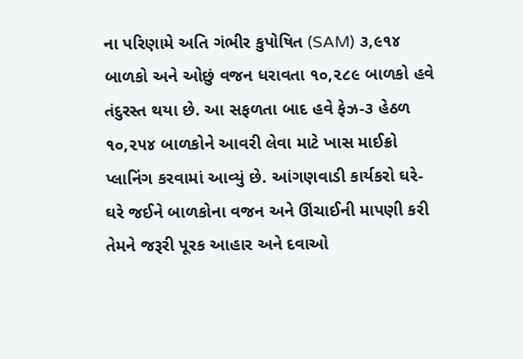ના પરિણામે અતિ ગંભીર કુપોષિત (SAM) ૩,૯૧૪ બાળકો અને ઓછું વજન ધરાવતા ૧૦,૨૮૯ બાળકો હવે તંદુરસ્ત થયા છે. આ સફળતા બાદ હવે ફેઝ-૩ હેઠળ ૧૦,૨૫૪ બાળકોને આવરી લેવા માટે ખાસ માઈક્રો પ્લાનિંગ કરવામાં આવ્યું છે. આંગણવાડી કાર્યકરો ઘરે-ઘરે જઈને બાળકોના વજન અને ઊંચાઈની માપણી કરી તેમને જરૂરી પૂરક આહાર અને દવાઓ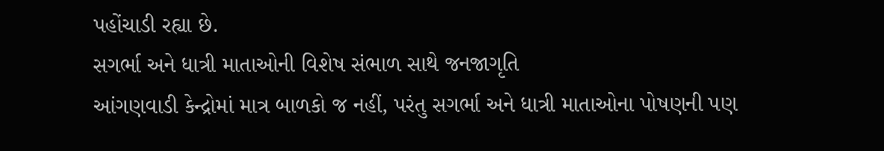પહોંચાડી રહ્યા છે.
સગર્ભા અને ધાત્રી માતાઓની વિશેષ સંભાળ સાથે જનજાગૃતિ
આંગણવાડી કેન્દ્રોમાં માત્ર બાળકો જ નહીં, પરંતુ સગર્ભા અને ધાત્રી માતાઓના પોષણની પણ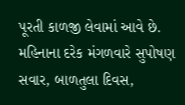પૂરતી કાળજી લેવામાં આવે છે. મહિનાના દરેક મંગળવારે સુપોષણ સવાર, બાળતુલા દિવસ,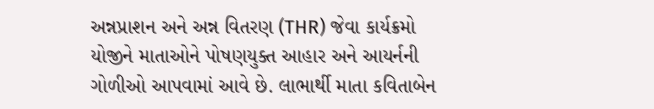અન્નપ્રાશન અને અન્ન વિતરણ (THR) જેવા કાર્યક્રમો યોજીને માતાઓને પોષણયુક્ત આહાર અને આયર્નની ગોળીઓ આપવામાં આવે છે. લાભાર્થી માતા કવિતાબેન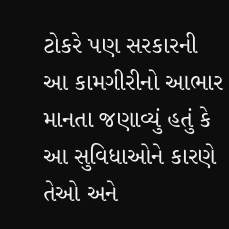ટોકરે પણ સરકારની આ કામગીરીનો આભાર માનતા જણાવ્યું હતું કે આ સુવિધાઓને કારણે તેઓ અને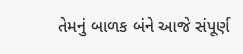તેમનું બાળક બંને આજે સંપૂર્ણ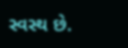સ્વસ્થ છે.